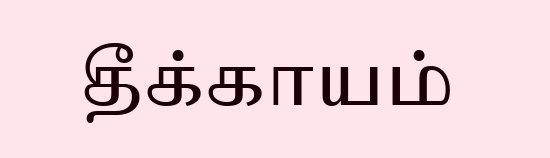தீக்காயம்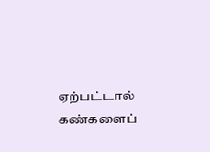ஏற்பட்டால் கண்களைப்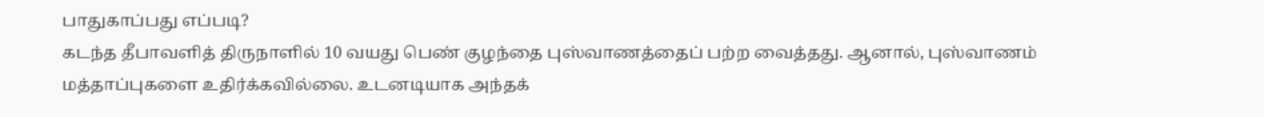பாதுகாப்பது எப்படி?
கடந்த தீபாவளித் திருநாளில் 10 வயது பெண் குழந்தை புஸ்வாணத்தைப் பற்ற வைத்தது. ஆனால், புஸ்வாணம் மத்தாப்புகளை உதிர்க்கவில்லை. உடனடியாக அந்தக்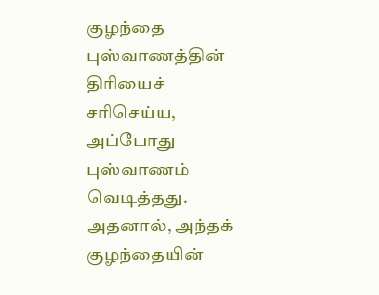குழந்தை புஸ்வாணத்தின் திரியைச் சரிசெய்ய, அப்போது புஸ்வாணம் வெடித்தது. அதனால், அந்தக் குழந்தையின்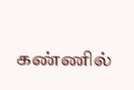கண்ணில்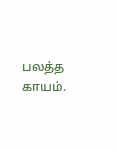பலத்த காயம்.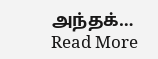அந்தக்…
Read More